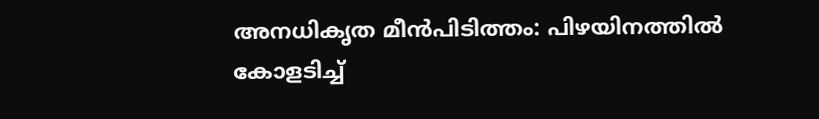അനധികൃത മീൻപിടിത്തം: പിഴയിനത്തിൽ കോളടിച്ച്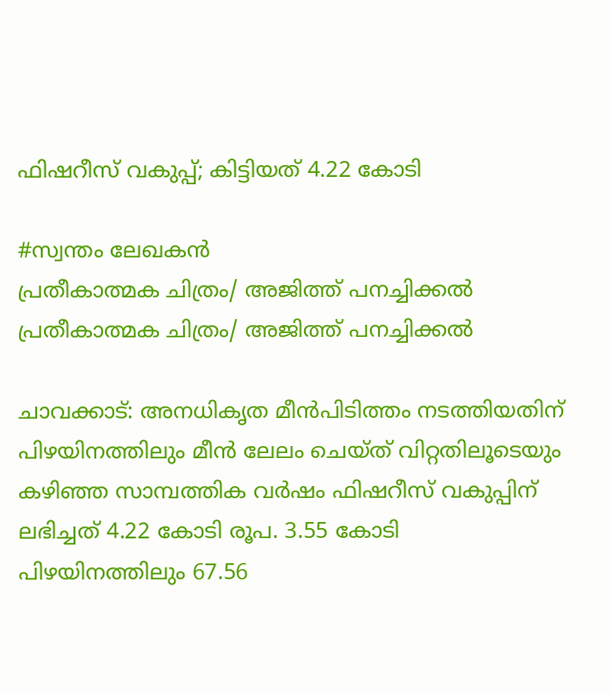ഫിഷറീസ് വകുപ്പ്; കിട്ടിയത് 4.22 കോടി

#സ്വന്തം ലേഖകൻ
പ്രതീകാത്മക ചിത്രം/ അജിത്ത് പനച്ചിക്കല്‍
പ്രതീകാത്മക ചിത്രം/ അജിത്ത് പനച്ചിക്കല്‍

ചാവക്കാട്: അനധികൃത മീൻപിടിത്തം നടത്തിയതിന് പിഴയിനത്തിലും മീൻ ലേലം ചെയ്ത് വിറ്റതിലൂടെയും കഴിഞ്ഞ സാമ്പത്തിക വർഷം ഫിഷറീസ് വകുപ്പിന് ലഭിച്ചത് 4.22 കോടി രൂപ. 3.55 കോടി പിഴയിനത്തിലും 67.56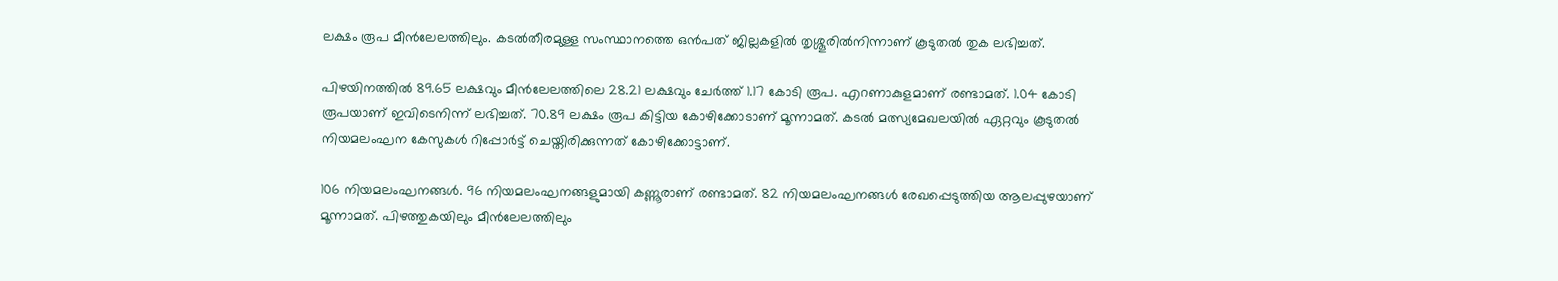ലക്ഷം രൂപ മീൻലേലത്തിലും. കടൽതീരമുള്ള സംസ്ഥാനത്തെ ഒൻപത് ജില്ലകളിൽ തൃശ്ശൂരിൽനിന്നാണ് കൂടുതൽ തുക ലഭിച്ചത്.

പിഴയിനത്തിൽ 89.65 ലക്ഷവും മീൻലേലത്തിലെ 28.21 ലക്ഷവും ചേർത്ത് 1.17 കോടി രൂപ. എറണാകുളമാണ് രണ്ടാമത്. 1.04 കോടി രൂപയാണ് ഇവിടെനിന്ന് ലഭിച്ചത്. 70.89 ലക്ഷം രൂപ കിട്ടിയ കോഴിക്കോടാണ് മൂന്നാമത്. കടൽ മത്സ്യമേഖലയിൽ ഏറ്റവും കൂടുതൽ നിയമലംഘന കേസുകൾ റിപ്പോർട്ട് ചെയ്തിരിക്കുന്നത് കോഴിക്കോട്ടാണ്.

106 നിയമലംഘനങ്ങൾ. 96 നിയമലംഘനങ്ങളുമായി കണ്ണൂരാണ് രണ്ടാമത്. 82 നിയമലംഘനങ്ങൾ രേഖപ്പെടുത്തിയ ആലപ്പുഴയാണ് മൂന്നാമത്. പിഴത്തുകയിലും മീൻലേലത്തിലും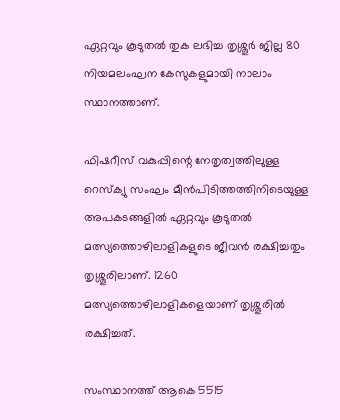ഏറ്റവും കൂടുതൽ തുക ലഭിച്ച തൃശ്ശൂർ ജില്ല 80 നിയമലംഘന കേസുകളുമായി നാലാം സ്ഥാനത്താണ്.

ഫിഷറീസ് വകുപ്പിന്റെ നേതൃത്വത്തിലുള്ള റെസ്‌ക്യു സംഘം മീൻപിടിത്തത്തിനിടെയുള്ള അപകടങ്ങളിൽ ഏറ്റവും കൂടുതൽ മത്സ്യത്തൊഴിലാളികളുടെ ജീവൻ രക്ഷിച്ചതും തൃശ്ശൂരിലാണ്. 1260 മത്സ്യത്തൊഴിലാളികളെയാണ് തൃശ്ശൂരിൽ രക്ഷിച്ചത്.

സംസ്ഥാനത്ത് ആകെ 5515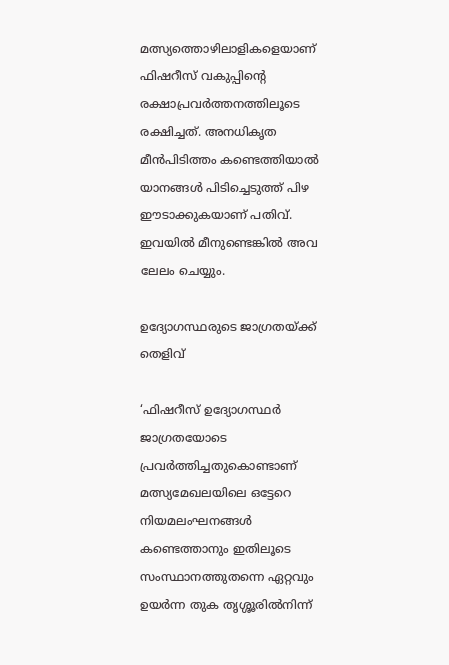മത്സ്യത്തൊഴിലാളികളെയാണ് ഫിഷറീസ് വകുപ്പിന്റെ രക്ഷാപ്രവർത്തനത്തിലൂടെ രക്ഷിച്ചത്. അനധികൃത മീൻപിടിത്തം കണ്ടെത്തിയാൽ യാനങ്ങൾ പിടിച്ചെടുത്ത് പിഴ ഈടാക്കുകയാണ് പതിവ്. ഇവയിൽ മീനുണ്ടെങ്കിൽ അവ ലേലം ചെയ്യും.

ഉദ്യോഗസ്ഥരുടെ ജാഗ്രതയ്ക്ക് തെളിവ്

‘ഫിഷറീസ് ഉദ്യോഗസ്ഥർ ജാഗ്രതയോടെ പ്രവർത്തിച്ചതുകൊണ്ടാണ് മത്സ്യമേഖലയിലെ ഒട്ടേറെ നിയമലംഘനങ്ങൾ കണ്ടെത്താനും ഇതിലൂടെ സംസ്ഥാനത്തുതന്നെ ഏറ്റവും ഉയർന്ന തുക തൃശ്ശൂരിൽനിന്ന്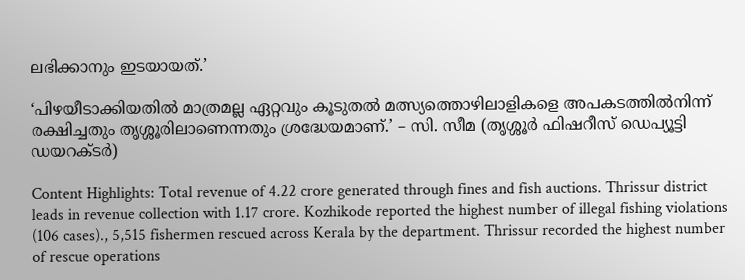ലഭിക്കാനും ഇടയായത്.’

‘പിഴയീടാക്കിയതിൽ മാത്രമല്ല ഏറ്റവും കൂടുതൽ മത്സ്യത്തൊഴിലാളികളെ അപകടത്തിൽനിന്ന് രക്ഷിച്ചതും തൃശ്ശൂരിലാണെന്നതും ശ്രദ്ധേയമാണ്.’ – സി. സീമ (തൃശ്ശൂർ ഫിഷറീസ് ഡെപ്യൂട്ടി ഡയറക്ടർ)

Content Highlights: Total revenue of 4.22 crore generated through fines and fish auctions. Thrissur district leads in revenue collection with 1.17 crore. Kozhikode reported the highest number of illegal fishing violations (106 cases)., 5,515 fishermen rescued across Kerala by the department. Thrissur recorded the highest number of rescue operations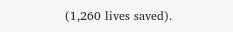(1,260 lives saved).